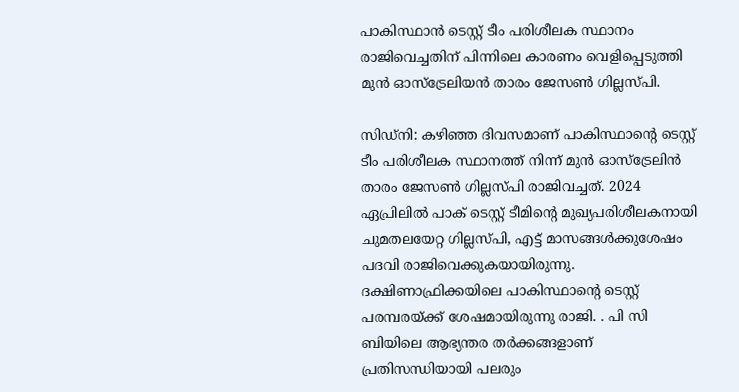പാകിസ്ഥാന്‍ ടെസ്റ്റ് ടീം പരിശീലക സ്ഥാനം രാജിവെച്ചതിന് പിന്നിലെ കാരണം വെളിപ്പെടുത്തി മുന്‍ ഓസ്‌ട്രേലിയന്‍ താരം ജേസണ്‍ ഗില്ലസ്പി.

സിഡ്‌നി: കഴിഞ്ഞ ദിവസമാണ് പാകിസ്ഥാന്റെ ടെസ്റ്റ് ടീം പരിശീലക സ്ഥാനത്ത് നിന്ന് മുന്‍ ഓസ്‌ട്രേലിന്‍ താരം ജേസണ്‍ ഗില്ലസ്പി രാജിവച്ചത്. 2024 ഏപ്രിലില്‍ പാക് ടെസ്റ്റ് ടീമിന്റെ മുഖ്യപരിശീലകനായി ചുമതലയേറ്റ ഗില്ലസ്പി, എട്ട് മാസങ്ങള്‍ക്കുശേഷം പദവി രാജിവെക്കുകയായിരുന്നു. ദക്ഷിണാഫ്രിക്കയിലെ പാകിസ്ഥാന്റെ ടെസ്റ്റ് പരമ്പരയ്ക്ക് ശേഷമായിരുന്നു രാജി. . പി സി ബിയിലെ ആഭ്യന്തര തര്‍ക്കങ്ങളാണ് പ്രതിസന്ധിയായി പലരും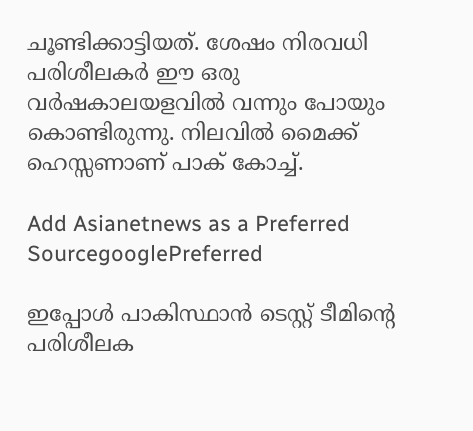ചൂണ്ടിക്കാട്ടിയത്. ശേഷം നിരവധി പരിശീലകര്‍ ഈ ഒരു വര്‍ഷകാലയളവില്‍ വന്നും പോയും കൊണ്ടിരുന്നു. നിലവില്‍ മൈക്ക് ഹെസ്സണാണ് പാക് കോച്ച്.

Add Asianetnews as a Preferred SourcegooglePreferred

ഇപ്പോള്‍ പാകിസ്ഥാന്‍ ടെസ്റ്റ് ടീമിന്റെ പരിശീലക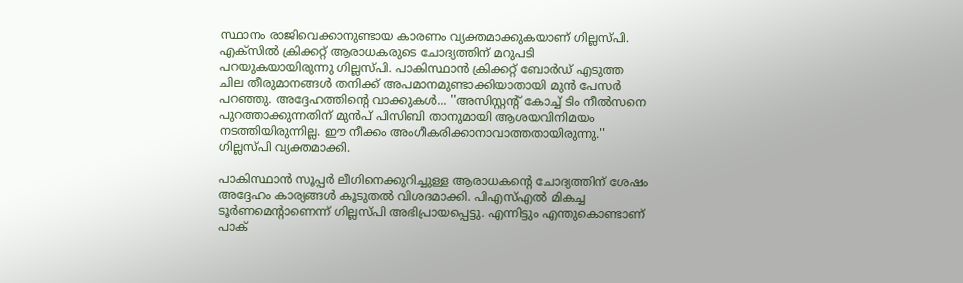സ്ഥാനം രാജിവെക്കാനുണ്ടായ കാരണം വ്യക്തമാക്കുകയാണ് ഗില്ലസ്പി. എക്‌സില്‍ ക്രിക്കറ്റ് ആരാധകരുടെ ചോദ്യത്തിന് മറുപടി പറയുകയായിരുന്നു ഗില്ലസ്പി. പാകിസ്ഥാന്‍ ക്രിക്കറ്റ് ബോര്‍ഡ് എടുത്ത ചില തീരുമാനങ്ങള്‍ തനിക്ക് അപമാനമുണ്ടാക്കിയാതായി മുന്‍ പേസര്‍ പറഞ്ഞു. അദ്ദേഹത്തിന്റെ വാക്കുകള്‍... ''അസിസ്റ്റന്റ് കോച്ച് ടിം നീല്‍സനെ പുറത്താക്കുന്നതിന് മുന്‍പ് പിസിബി താനുമായി ആശയവിനിമയം നടത്തിയിരുന്നില്ല. ഈ നീക്കം അംഗീകരിക്കാനാവാത്തതായിരുന്നു.'' ഗില്ലസ്പി വ്യക്തമാക്കി.

പാകിസ്ഥാന്‍ സൂപ്പര്‍ ലീഗിനെക്കുറിച്ചുള്ള ആരാധകന്റെ ചോദ്യത്തിന് ശേഷം അദ്ദേഹം കാര്യങ്ങള്‍ കൂടുതല്‍ വിശദമാക്കി. പിഎസ്എല്‍ മികച്ച ടൂര്‍ണമെന്റാണെന്ന് ഗില്ലസ്പി അഭിപ്രായപ്പെട്ടു. എന്നിട്ടും എന്തുകൊണ്ടാണ് പാക്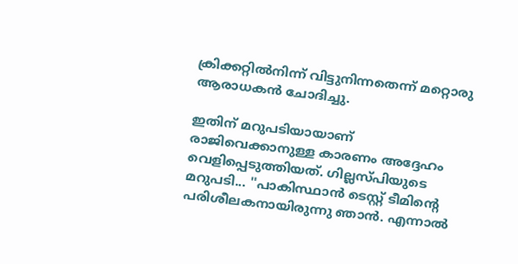ക്രിക്കറ്റില്‍നിന്ന് വിട്ടുനിന്നതെന്ന് മറ്റൊരു ആരാധകന്‍ ചോദിച്ചു.

ഇതിന് മറുപടിയായാണ് രാജിവെക്കാനുള്ള കാരണം അദ്ദേഹം വെളിപ്പെടുത്തിയത്. ഗില്ലസ്പിയുടെ മറുപടി... ''പാകിസ്ഥാന്‍ ടെസ്റ്റ് ടീമിന്റെ പരിശീലകനായിരുന്നു ഞാന്‍. എന്നാല്‍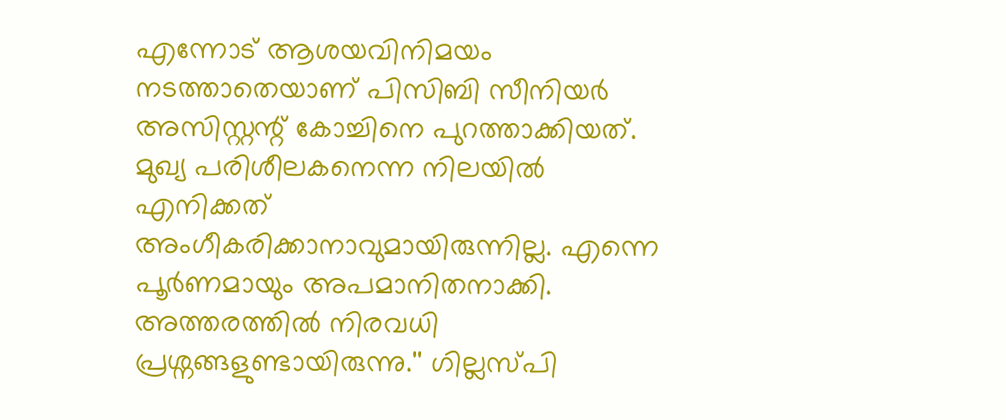എന്നോട് ആശയവിനിമയം നടത്താതെയാണ് പിസിബി സീനിയര്‍ അസിസ്റ്റന്റ് കോച്ചിനെ പുറത്താക്കിയത്. മുഖ്യ പരിശീലകനെന്ന നിലയില്‍ എനിക്കത് അംഗീകരിക്കാനാവുമായിരുന്നില്ല. എന്നെ പൂര്‍ണമായും അപമാനിതനാക്കി. അത്തരത്തില്‍ നിരവധി പ്രശ്നങ്ങളുണ്ടായിരുന്നു.'' ഗില്ലസ്പി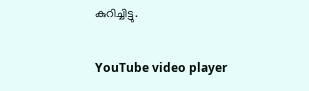കുറിച്ചിട്ടു.

YouTube video player